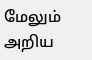மேலும் அறிய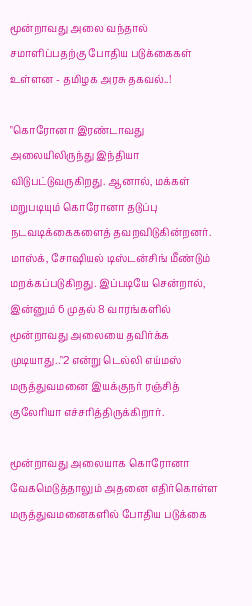மூன்றாவது அலை வந்தால் சமாளிப்பதற்கு போதிய படுக்கைகள் உள்ளன - தமிழக அரசு தகவல்..!

"கொரோனா இரண்டாவது அலையிலிருந்து இந்தியா விடுபட்டுவருகிறது. ஆனால், மக்கள் மறுபடியும் கொரோனா தடுப்பு நடவடிக்கைகளைத் தவறவிடுகின்றனர். மாஸ்க், சோஷியல் டிஸ்டன்சிங் மீண்டும் மறக்கப்படுகிறது. இப்படியே சென்றால், இன்னும் 6 முதல் 8 வாரங்களில் மூன்றாவது அலையை தவிர்க்க முடியாது.."2 என்று டெல்லி எய்மஸ் மருத்துவமனை இயக்குநர் ரஞ்சித் குலேரியா எச்சரித்திருக்கிறார்.

மூன்றாவது அலையாக கொரோனா வேகமெடுத்தாலும் அதனை எதிர்கொள்ள மருத்துவமனைகளில் போதிய படுக்கை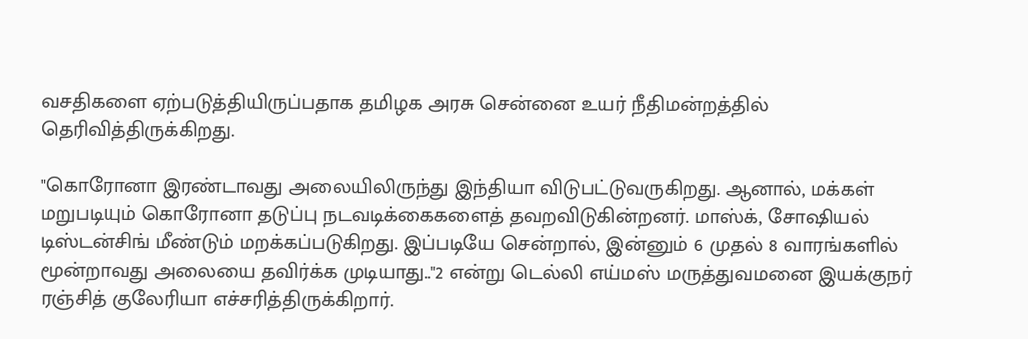வசதிகளை ஏற்படுத்தியிருப்பதாக தமிழக அரசு சென்னை உயர் நீதிமன்றத்தில் தெரிவித்திருக்கிறது.

"கொரோனா இரண்டாவது அலையிலிருந்து இந்தியா விடுபட்டுவருகிறது. ஆனால், மக்கள் மறுபடியும் கொரோனா தடுப்பு நடவடிக்கைகளைத் தவறவிடுகின்றனர். மாஸ்க், சோஷியல் டிஸ்டன்சிங் மீண்டும் மறக்கப்படுகிறது. இப்படியே சென்றால், இன்னும் 6 முதல் 8 வாரங்களில் மூன்றாவது அலையை தவிர்க்க முடியாது.."2 என்று டெல்லி எய்மஸ் மருத்துவமனை இயக்குநர் ரஞ்சித் குலேரியா எச்சரித்திருக்கிறார்.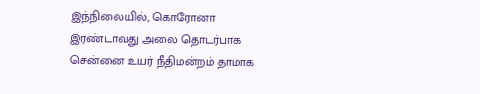இந்நிலையில், கொரோனா இரண்டாவது அலை தொடர்பாக சென்னை உயர் நீதிமன்றம் தாமாக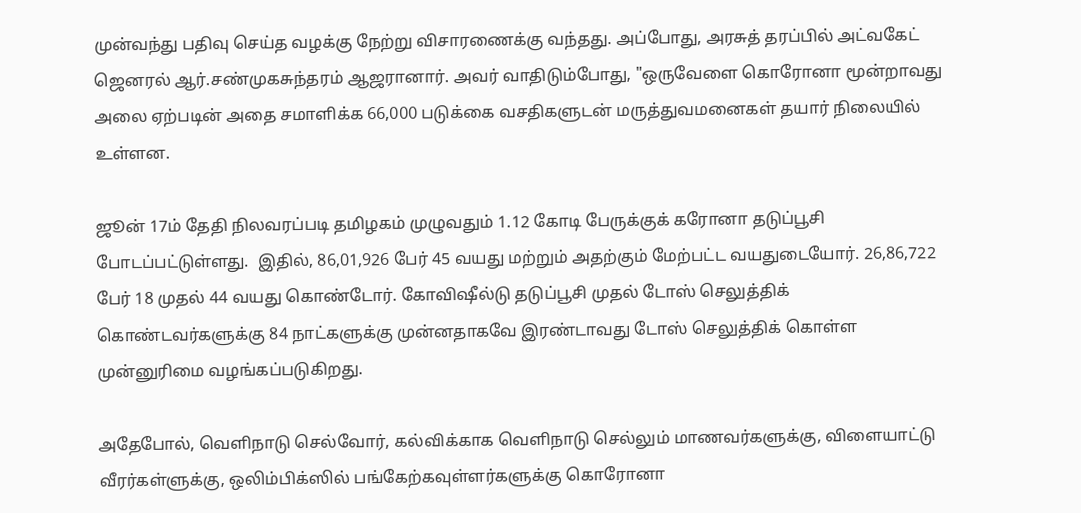முன்வந்து பதிவு செய்த வழக்கு நேற்று விசாரணைக்கு வந்தது. அப்போது, அரசுத் தரப்பில் அட்வகேட் ஜெனரல் ஆர்.சண்முகசுந்தரம் ஆஜரானார். அவர் வாதிடும்போது, "ஒருவேளை கொரோனா மூன்றாவது அலை ஏற்படின் அதை சமாளிக்க 66,000 படுக்கை வசதிகளுடன் மருத்துவமனைகள் தயார் நிலையில் உள்ளன.

ஜூன் 17ம் தேதி நிலவரப்படி தமிழகம் முழுவதும் 1.12 கோடி பேருக்குக் கரோனா தடுப்பூசி போடப்பட்டுள்ளது.  இதில், 86,01,926 பேர் 45 வயது மற்றும் அதற்கும் மேற்பட்ட வயதுடையோர். 26,86,722 பேர் 18 முதல் 44 வயது கொண்டோர். கோவிஷீல்டு தடுப்பூசி முதல் டோஸ் செலுத்திக் கொண்டவர்களுக்கு 84 நாட்களுக்கு முன்னதாகவே இரண்டாவது டோஸ் செலுத்திக் கொள்ள முன்னுரிமை வழங்கப்படுகிறது.

அதேபோல், வெளிநாடு செல்வோர், கல்விக்காக வெளிநாடு செல்லும் மாணவர்களுக்கு, விளையாட்டு வீரர்கள்ளுக்கு, ஒலிம்பிக்ஸில் பங்கேற்கவுள்ளர்களுக்கு கொரோனா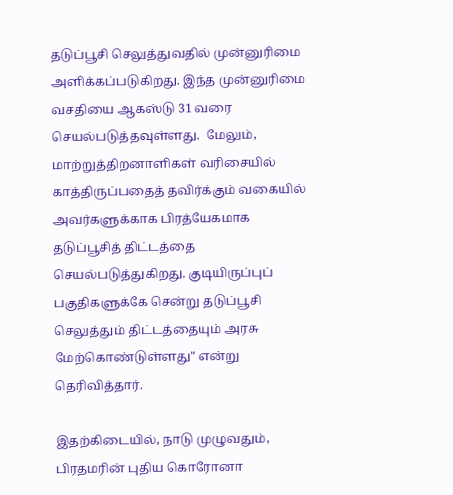தடுப்பூசி செலுத்துவதில் முன்னுரிமை அளிக்கப்படுகிறது. இந்த முன்னுரிமை வசதியை ஆகஸ்டு 31 வரை செயல்படுத்தவுள்ளது.  மேலும், மாற்றுத்திறனாளிகள் வரிசையில் காத்திருப்பதைத் தவிர்க்கும் வகையில் அவர்களுக்காக பிரத்யேகமாக தடுப்பூசித் திட்டத்தை செயல்படுத்துகிறது. குடியிருப்புப் பகுதிகளுக்கே சென்று தடுப்பூசி செலுத்தும் திட்டத்தையும் அரசு மேற்கொண்டுள்ளது" என்று தெரிவித்தார்.

இதற்கிடையில், நாடு முழுவதும், பிரதமரின் புதிய கொரோனா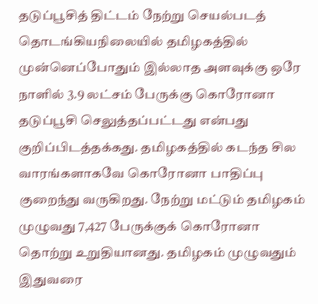தடுப்பூசித் திட்டம் நேற்று செயல்படத் தொடங்கியநிலையில் தமிழகத்தில் முன்னெப்போதும் இல்லாத அளவுக்கு ஒரே நாளில் 3.9 லட்சம் பேருக்கு கொரோனா தடுப்பூசி செலுத்தப்பட்டது என்பது குறிப்பிடத்தக்கது. தமிழகத்தில் கடந்த சில வாரங்களாகவே கொரோனா பாதிப்பு குறைந்து வருகிறது. நேற்று மட்டும் தமிழகம் முழுவது 7,427 பேருக்குக் கொரோனா தொற்று உறுதியானது. தமிழகம் முழுவதும் இதுவரை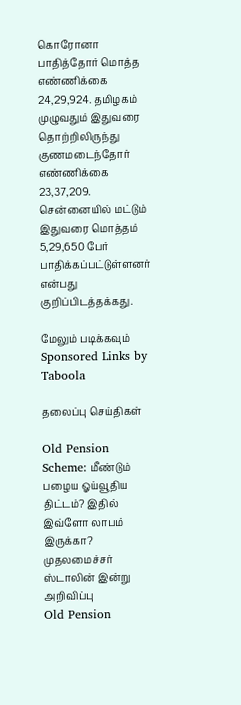கொரோனா பாதித்தோர் மொத்த எண்ணிக்கை 24,29,924. தமிழகம் முழுவதும் இதுவரை தொற்றிலிருந்து குணமடைந்தோர் எண்ணிக்கை 23,37,209. சென்னையில் மட்டும் இதுவரை மொத்தம் 5,29,650 பேர் பாதிக்கப்பட்டுள்ளனர் என்பது குறிப்பிடத்தக்கது.

மேலும் படிக்கவும்
Sponsored Links by Taboola

தலைப்பு செய்திகள்

Old Pension Scheme: மீண்டும் பழைய ஓய்வூதிய திட்டம்? இதில் இவ்ளோ லாபம் இருக்கா? முதலமைச்சர் ஸ்டாலின் இன்று அறிவிப்பு
Old Pension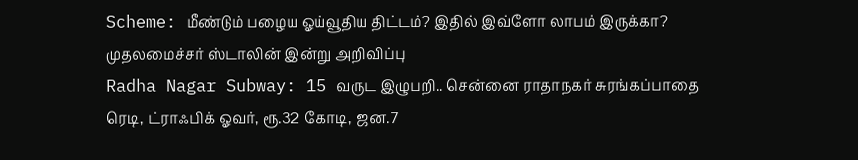Scheme: மீண்டும் பழைய ஓய்வூதிய திட்டம்? இதில் இவ்ளோ லாபம் இருக்கா? முதலமைச்சர் ஸ்டாலின் இன்று அறிவிப்பு
Radha Nagar Subway: 15 வருட இழுபறி.. சென்னை ராதாநகர் சுரங்கப்பாதை ரெடி, ட்ராஃபிக் ஓவர், ரூ.32 கோடி, ஜன.7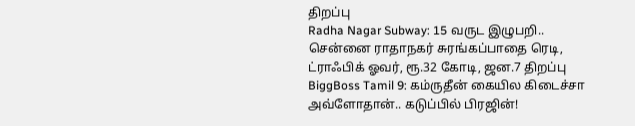திறப்பு
Radha Nagar Subway: 15 வருட இழுபறி.. சென்னை ராதாநகர் சுரங்கப்பாதை ரெடி, ட்ராஃபிக் ஓவர், ரூ.32 கோடி, ஜன.7 திறப்பு
BiggBoss Tamil 9: கம்ருதீன் கையில கிடைச்சா அவ்ளோதான்.. கடுப்பில் பிரஜின்!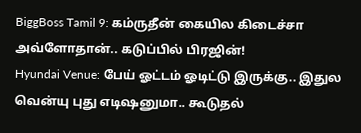BiggBoss Tamil 9: கம்ருதீன் கையில கிடைச்சா அவ்ளோதான்.. கடுப்பில் பிரஜின்!
Hyundai Venue: பேய் ஓட்டம் ஓடிட்டு இருக்கு.. இதுல வென்யு புது எடிஷனுமா.. கூடுதல்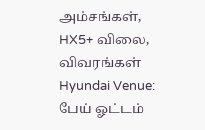அம்சங்கள், HX5+ விலை, விவரங்கள்
Hyundai Venue: பேய் ஓட்டம்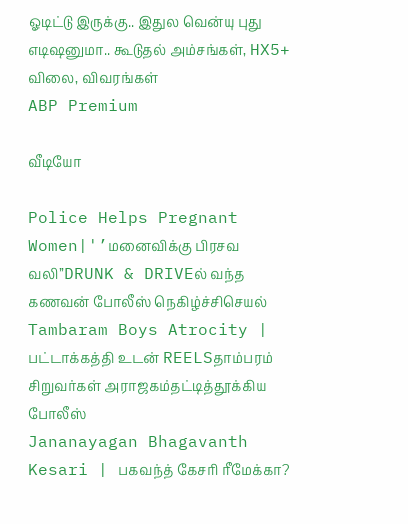ஓடிட்டு இருக்கு.. இதுல வென்யு புது எடிஷனுமா.. கூடுதல் அம்சங்கள், HX5+ விலை, விவரங்கள்
ABP Premium

வீடியோ

Police Helps Pregnant Women|'’மனைவிக்கு பிரசவ வலி’’DRUNK & DRIVEல் வந்த கணவன் போலீஸ் நெகிழ்ச்சிசெயல்
Tambaram Boys Atrocity | பட்டாக்கத்தி உடன் REELSதாம்பரம் சிறுவர்கள் அராஜகம்தட்டித்தூக்கிய போலீஸ்
Jananayagan Bhagavanth Kesari | பகவந்த் கேசரி ரீமேக்கா?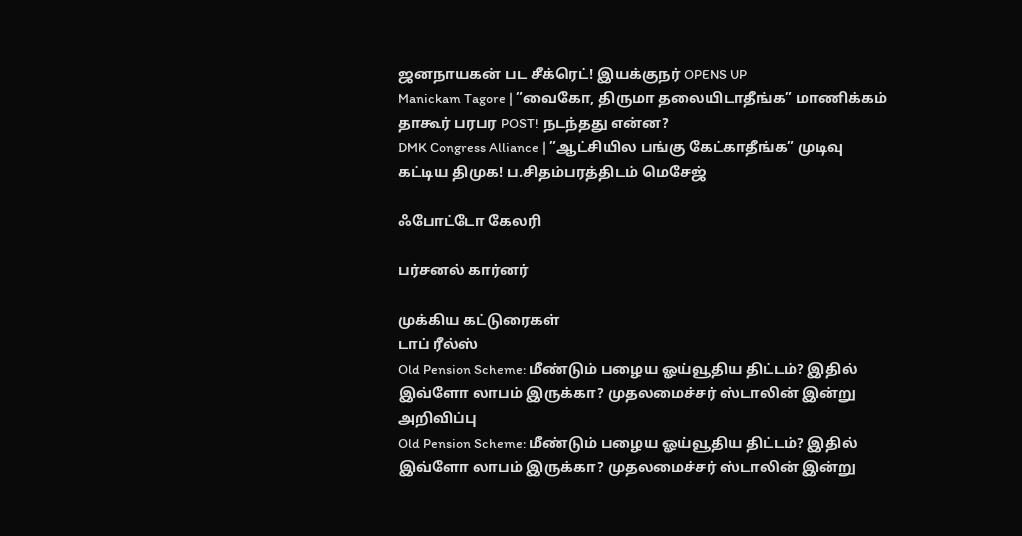ஜனநாயகன் பட சீக்ரெட்! இயக்குநர் OPENS UP
Manickam Tagore | ”வைகோ, திருமா தலையிடாதீங்க” மாணிக்கம் தாகூர் பரபர POST! நடந்தது என்ன?
DMK Congress Alliance | ”ஆட்சியில பங்கு கேட்காதீங்க” முடிவு கட்டிய திமுக! ப.சிதம்பரத்திடம் மெசேஜ்

ஃபோட்டோ கேலரி

பர்சனல் கார்னர்

முக்கிய கட்டுரைகள்
டாப் ரீல்ஸ்
Old Pension Scheme: மீண்டும் பழைய ஓய்வூதிய திட்டம்? இதில் இவ்ளோ லாபம் இருக்கா? முதலமைச்சர் ஸ்டாலின் இன்று அறிவிப்பு
Old Pension Scheme: மீண்டும் பழைய ஓய்வூதிய திட்டம்? இதில் இவ்ளோ லாபம் இருக்கா? முதலமைச்சர் ஸ்டாலின் இன்று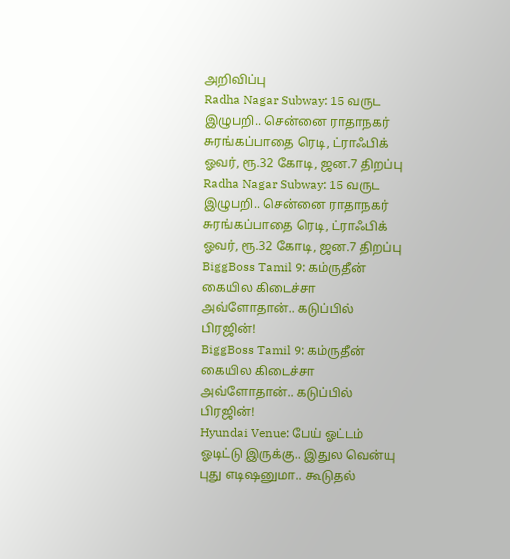அறிவிப்பு
Radha Nagar Subway: 15 வருட இழுபறி.. சென்னை ராதாநகர் சுரங்கப்பாதை ரெடி, ட்ராஃபிக் ஓவர், ரூ.32 கோடி, ஜன.7 திறப்பு
Radha Nagar Subway: 15 வருட இழுபறி.. சென்னை ராதாநகர் சுரங்கப்பாதை ரெடி, ட்ராஃபிக் ஓவர், ரூ.32 கோடி, ஜன.7 திறப்பு
BiggBoss Tamil 9: கம்ருதீன் கையில கிடைச்சா அவ்ளோதான்.. கடுப்பில் பிரஜின்!
BiggBoss Tamil 9: கம்ருதீன் கையில கிடைச்சா அவ்ளோதான்.. கடுப்பில் பிரஜின்!
Hyundai Venue: பேய் ஓட்டம் ஓடிட்டு இருக்கு.. இதுல வென்யு புது எடிஷனுமா.. கூடுதல்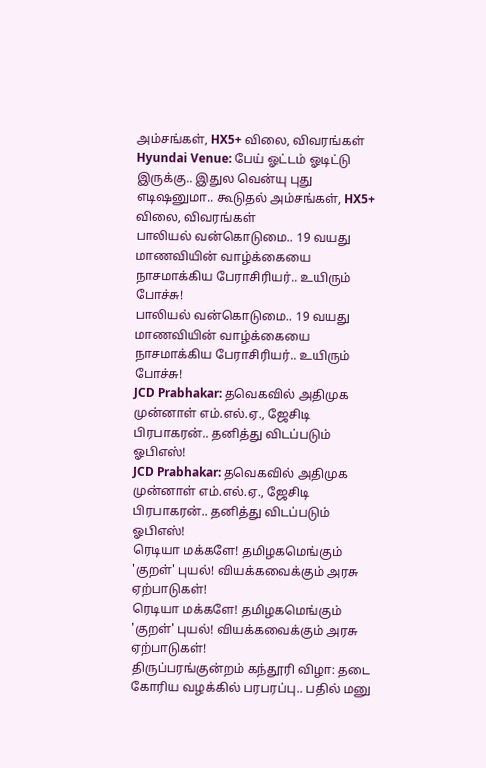அம்சங்கள், HX5+ விலை, விவரங்கள்
Hyundai Venue: பேய் ஓட்டம் ஓடிட்டு இருக்கு.. இதுல வென்யு புது எடிஷனுமா.. கூடுதல் அம்சங்கள், HX5+ விலை, விவரங்கள்
பாலியல் வன்கொடுமை.. 19 வயது மாணவியின் வாழ்க்கையை நாசமாக்கிய பேராசிரியர்.. உயிரும் போச்சு!
பாலியல் வன்கொடுமை.. 19 வயது மாணவியின் வாழ்க்கையை நாசமாக்கிய பேராசிரியர்.. உயிரும் போச்சு!
JCD Prabhakar: தவெகவில் அதிமுக முன்னாள் எம்.எல்.ஏ., ஜேசிடி பிரபாகரன்.. தனித்து விடப்படும் ஓபிஎஸ்!
JCD Prabhakar: தவெகவில் அதிமுக முன்னாள் எம்.எல்.ஏ., ஜேசிடி பிரபாகரன்.. தனித்து விடப்படும் ஓபிஎஸ்!
ரெடியா மக்களே! தமிழகமெங்கும் 'குறள்' புயல்! வியக்கவைக்கும் அரசு ஏற்பாடுகள்!
ரெடியா மக்களே! தமிழகமெங்கும் 'குறள்' புயல்! வியக்கவைக்கும் அரசு ஏற்பாடுகள்!
திருப்பரங்குன்றம் கந்தூரி விழா: தடை கோரிய வழக்கில் பரபரப்பு.. பதில் மனு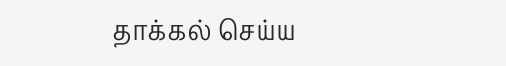தாக்கல் செய்ய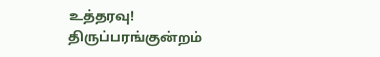உத்தரவு!
திருப்பரங்குன்றம்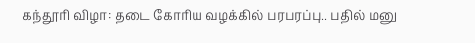கந்தூரி விழா: தடை கோரிய வழக்கில் பரபரப்பு.. பதில் மனு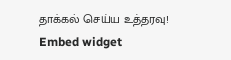தாக்கல் செய்ய உத்தரவு!
Embed widget